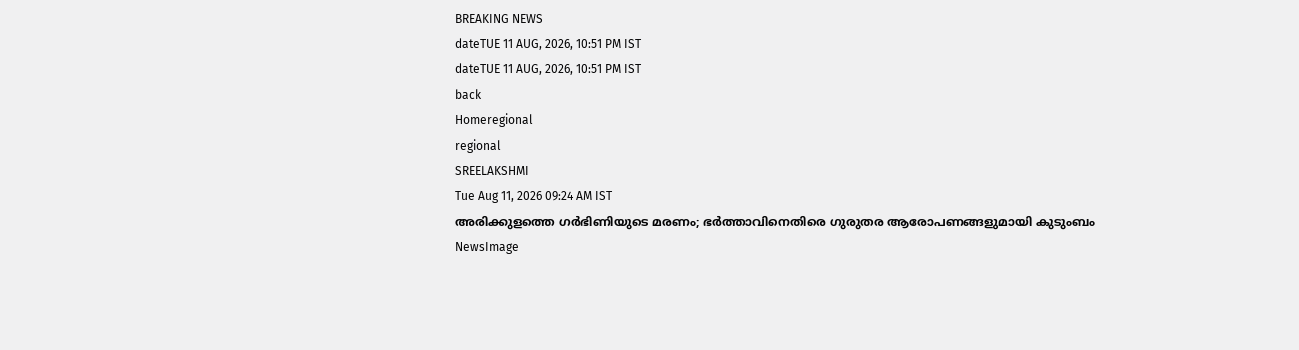BREAKING NEWS
dateTUE 11 AUG, 2026, 10:51 PM IST
dateTUE 11 AUG, 2026, 10:51 PM IST
back
Homeregional
regional
SREELAKSHMI
Tue Aug 11, 2026 09:24 AM IST
അരിക്കുളത്തെ ഗർഭിണിയുടെ മരണം; ഭർത്താവിനെതിരെ ഗുരുതര ആരോപണങ്ങളുമായി കുടുംബം
NewsImage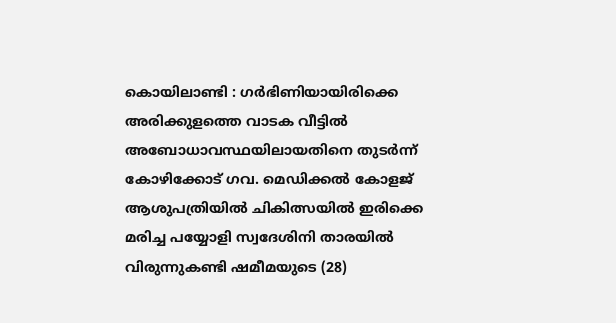കൊയിലാണ്ടി : ഗർഭിണിയായിരിക്കെ അരിക്കുളത്തെ വാടക വീട്ടിൽ അബോധാവസ്ഥയിലായതിനെ തുടർന്ന് കോഴിക്കോട് ഗവ. മെഡിക്കൽ കോളജ് ആശുപത്രിയിൽ ചികിത്സയിൽ ഇരിക്കെ മരിച്ച പയ്യോളി സ്വദേശിനി താരയിൽ വിരുന്നുകണ്ടി ഷമീമയുടെ (28)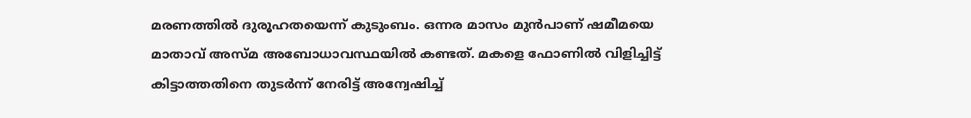മരണത്തിൽ ദുരൂഹതയെന്ന് കുടുംബം. ഒന്നര മാസം മുൻപാണ് ഷമീമയെ മാതാവ് അസ്മ അബോധാവസ്ഥയിൽ കണ്ടത്. മകളെ ഫോണിൽ വിളിച്ചിട്ട് കിട്ടാത്തതിനെ തുടർന്ന് നേരിട്ട് അന്വേഷിച്ച്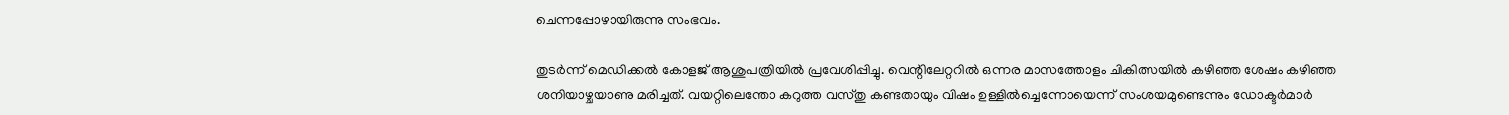ചെന്നപ്പോഴായിരുന്നു സംഭവം.

തുടർന്ന് മെഡിക്കൽ കോളജ് ആശുപത്രിയിൽ പ്രവേശിപ്പിച്ചു. വെന്റിലേറ്ററിൽ ഒന്നര മാസത്തോളം ചികിത്സയിൽ കഴിഞ്ഞ ശേഷം കഴിഞ്ഞ ശനിയാഴ്ചയാണു മരിച്ചത്. വയറ്റിലെന്തോ കറുത്ത വസ്തു കണ്ടതായും വിഷം ഉള്ളില്‍ച്ചെന്നോയെന്ന് സംശയമുണ്ടെന്നും ഡോക്ടര്‍മാര്‍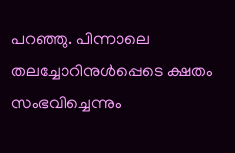പറഞ്ഞു. പിന്നാലെ തലച്ചോറിനുള്‍പ്പെടെ ക്ഷതം സംഭവിച്ചെന്നും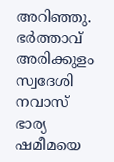അറി‍ഞ്ഞു. ഭർത്താവ് അരിക്കുളം സ്വദേശി നവാസ് ഭാര്യ ഷമീമയെ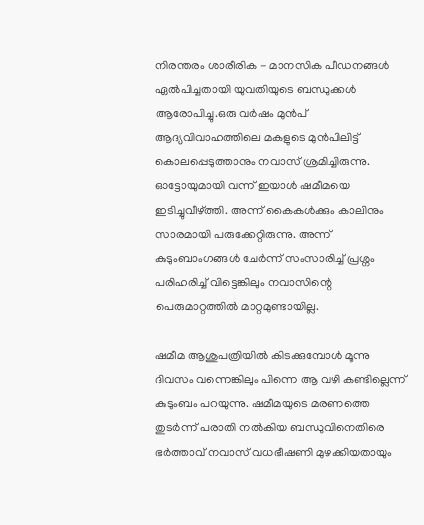നിരന്തരം ശാരീരിക - മാനസിക പീഡനങ്ങൾ ഏൽപിച്ചതായി യുവതിയുടെ ബന്ധുക്കൾ ആരോപിച്ചു.ഒരു വര്‍ഷം മുന്‍പ് ആദ്യവിവാഹത്തിലെ മകളുടെ മുന്‍പിലിട്ട് കൊലപ്പെടുത്താനും നവാസ് ശ്രമിച്ചിരുന്നു. ഓട്ടോയുമായി വന്ന് ഇയാള്‍ ഷമീമയെ ഇടിച്ചുവീഴ്ത്തി. അന്ന് കൈകള്‍ക്കും കാലിനും സാരമായി പരുക്കേറ്റിരുന്നു. അന്ന് കുടുംബാംഗങ്ങള്‍ ചേര്‍ന്ന് സംസാരിച്ച് പ്രശ്നം പരിഹരിച്ച് വിട്ടെങ്കിലും നവാസിന്റെ പെരുമാറ്റത്തില്‍ മാറ്റമുണ്ടായില്ല.

ഷമീമ ആശുപത്രിയില്‍ കിടക്കുമ്പോള്‍ മൂന്നു ദിവസം വന്നെങ്കിലും പിന്നെ ആ വഴി കണ്ടില്ലെന്ന് കുടുംബം പറയുന്നു. ഷമീമയുടെ മരണത്തെ തുടർന്ന് പരാതി നൽകിയ ബന്ധുവിനെതിരെ ഭർത്താവ് നവാസ് വധഭീഷണി മുഴക്കിയതായും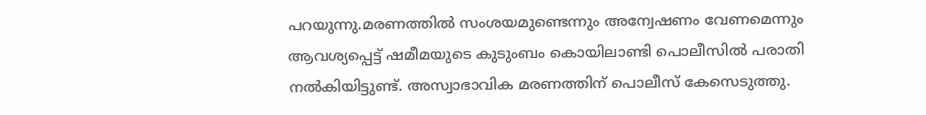പറയുന്നു.മരണത്തിൽ സംശയമുണ്ടെന്നും അന്വേഷണം വേണമെന്നും ആവശ്യപ്പെട്ട് ഷമീമയുടെ കുടുംബം കൊയിലാണ്ടി പൊലീസിൽ പരാതി നൽകിയിട്ടുണ്ട്. അസ്വാഭാവിക മരണത്തിന് പൊലീസ് കേസെടുത്തു.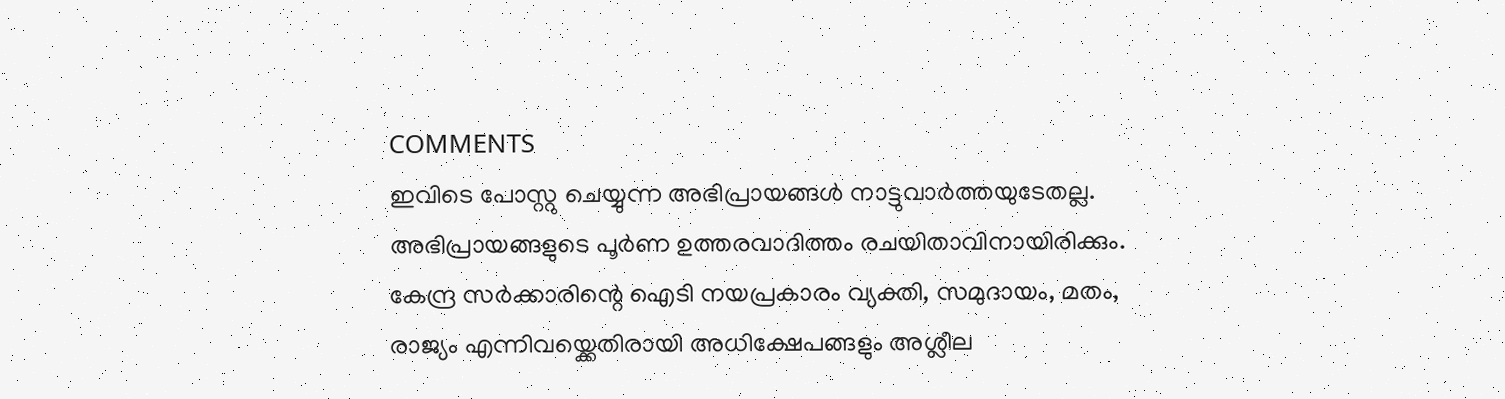COMMENTS
ഇവിടെ പോസ്റ്റു ചെയ്യുന്ന അഭിപ്രായങ്ങൾ നാട്ടുവാർത്തയുടേതല്ല. അഭിപ്രായങ്ങളുടെ പൂർണ ഉത്തരവാദിത്തം രചയിതാവിനായിരിക്കും. കേന്ദ്ര സർക്കാരിന്റെ ഐടി നയപ്രകാരം വ്യക്തി, സമുദായം, മതം, രാജ്യം എന്നിവയ്ക്കെതിരായി അധിക്ഷേപങ്ങളും അശ്ലീല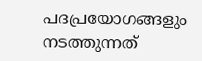പദപ്രയോഗങ്ങളും നടത്തുന്നത്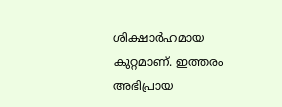ശിക്ഷാർഹമായ കുറ്റമാണ്. ഇത്തരം അഭിപ്രായ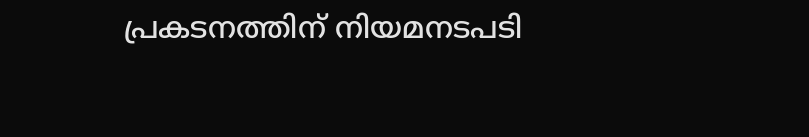പ്രകടനത്തിന് നിയമനടപടി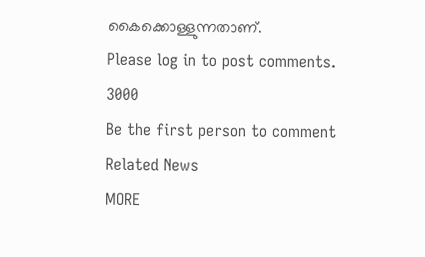കൈക്കൊള്ളുന്നതാണ്.
Please log in to post comments.
3000
Be the first person to comment
Related News
MORE